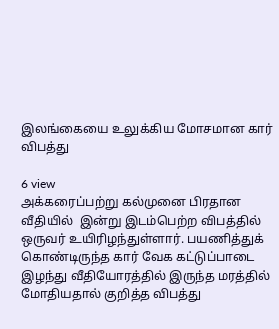இலங்கையை உலுக்கிய மோசமான கார் விபத்து

6 view
அக்கரைப்பற்று கல்முனை பிரதான வீதியில்  இன்று இடம்பெற்ற விபத்தில் ஒருவர் உயிரிழந்துள்ளார். பயணித்துக் கொண்டிருந்த கார் வேக கட்டுப்பாடை இழந்து வீதியோரத்தில் இருந்த மரத்தில் மோதியதால் குறித்த விபத்து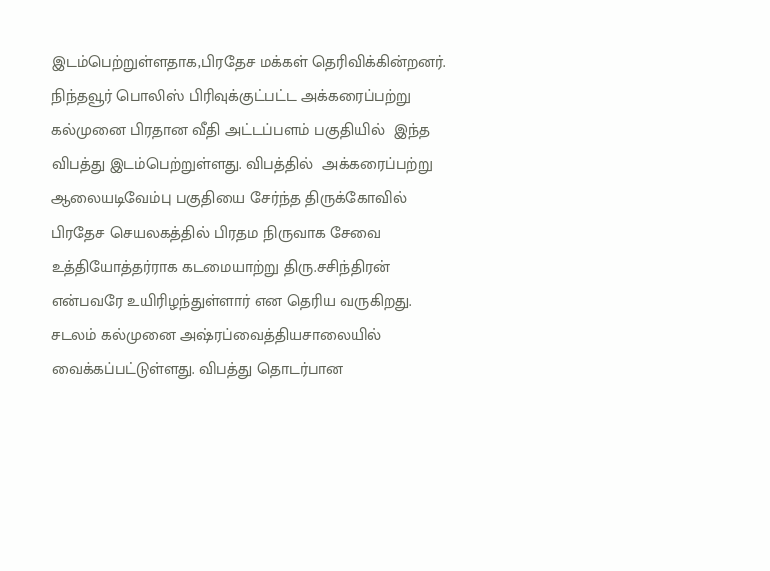இடம்பெற்றுள்ளதாக,பிரதேச மக்கள் தெரிவிக்கின்றனர். நிந்தவூர் பொலிஸ் பிரிவுக்குட்பட்ட அக்கரைப்பற்று கல்முனை பிரதான வீதி அட்டப்பளம் பகுதியில்  இந்த விபத்து இடம்பெற்றுள்ளது. விபத்தில்  அக்கரைப்பற்று ஆலையடிவேம்பு பகுதியை சேர்ந்த திருக்கோவில் பிரதேச செயலகத்தில் பிரதம நிருவாக சேவை உத்தியோத்தர்ராக கடமையாற்று திரு.சசிந்திரன்  என்பவரே உயிரிழந்துள்ளார் என தெரிய வருகிறது. சடலம் கல்முனை அஷ்ரப்வைத்தியசாலையில் வைக்கப்பட்டுள்ளது. விபத்து தொடர்பான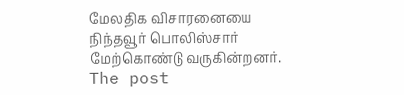மேலதிக விசாரனையை நிந்தவூர் பொலிஸ்சார் மேற்கொண்டு வருகின்றனர்.
The post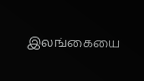இலங்கையை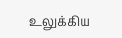உலுக்கிய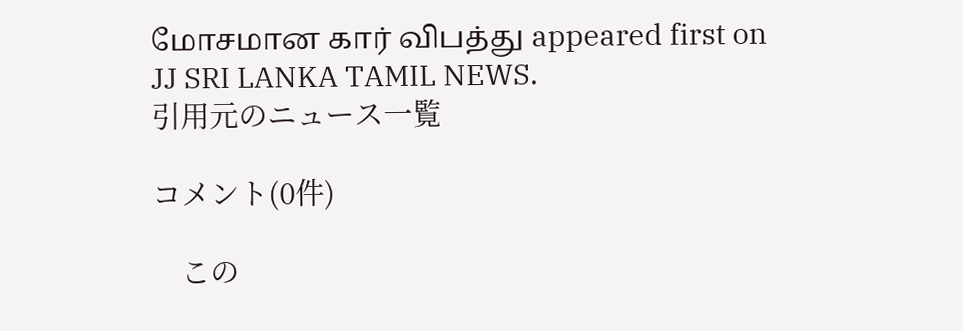மோசமான கார் விபத்து appeared first on JJ SRI LANKA TAMIL NEWS.
引用元のニュース一覧

コメント(0件)

    この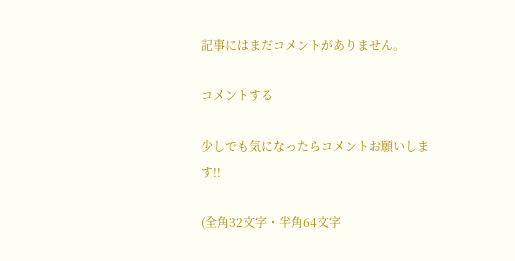記事にはまだコメントがありません。

コメントする

少しでも気になったらコメントお願いします!!

(全角32文字・半角64文字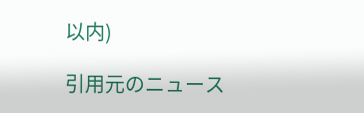以内)

引用元のニュース